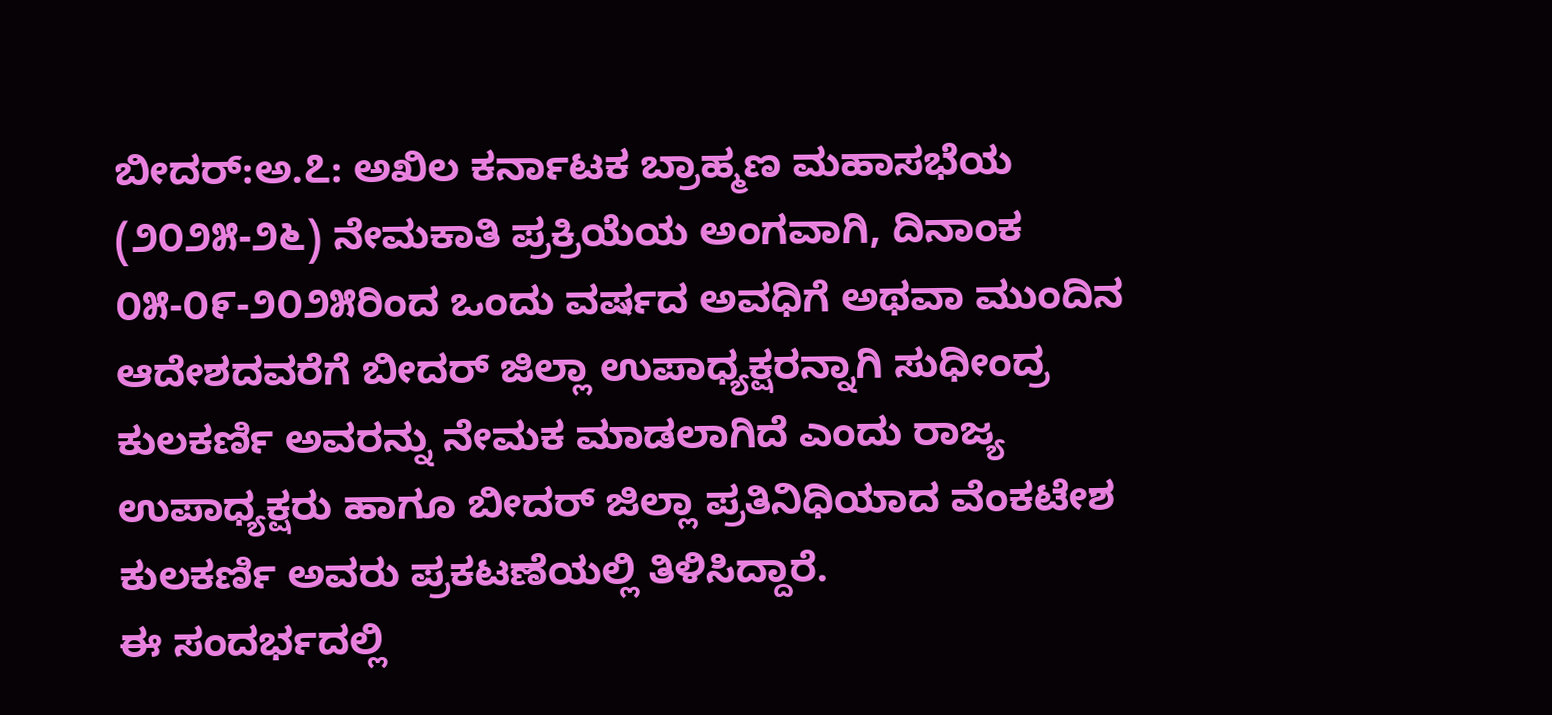ಬೀದರ್:ಅ.೭: ಅಖಿಲ ಕರ್ನಾಟಕ ಬ್ರಾಹ್ಮಣ ಮಹಾಸಭೆಯ (೨೦೨೫-೨೬) ನೇಮಕಾತಿ ಪ್ರಕ್ರಿಯೆಯ ಅಂಗವಾಗಿ, ದಿನಾಂಕ ೦೫-೦೯-೨೦೨೫ರಿಂದ ಒಂದು ವರ್ಷದ ಅವಧಿಗೆ ಅಥವಾ ಮುಂದಿನ ಆದೇಶದವರೆಗೆ ಬೀದರ್ ಜಿಲ್ಲಾ ಉಪಾಧ್ಯಕ್ಷರನ್ನಾಗಿ ಸುಧೀಂದ್ರ ಕುಲಕರ್ಣಿ ಅವರನ್ನು ನೇಮಕ ಮಾಡಲಾಗಿದೆ ಎಂದು ರಾಜ್ಯ ಉಪಾಧ್ಯಕ್ಷರು ಹಾಗೂ ಬೀದರ್ ಜಿಲ್ಲಾ ಪ್ರತಿನಿಧಿಯಾದ ವೆಂಕಟೇಶ ಕುಲಕರ್ಣಿ ಅವರು ಪ್ರಕಟಣೆಯಲ್ಲಿ ತಿಳಿಸಿದ್ದಾರೆ.
ಈ ಸಂದರ್ಭದಲ್ಲಿ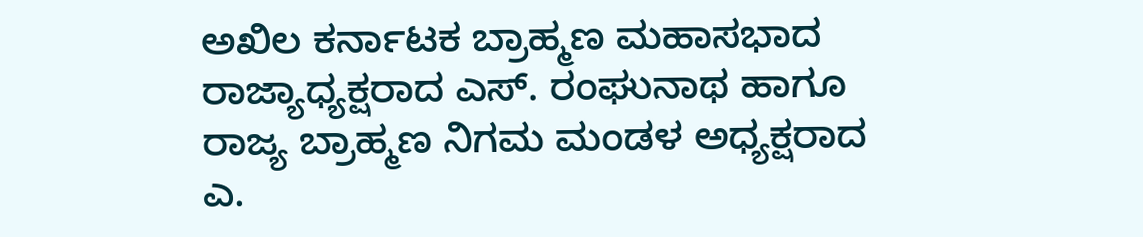ಅಖಿಲ ಕರ್ನಾಟಕ ಬ್ರಾಹ್ಮಣ ಮಹಾಸಭಾದ ರಾಜ್ಯಾಧ್ಯಕ್ಷರಾದ ಎಸ್. ರಂಘುನಾಥ ಹಾಗೂ ರಾಜ್ಯ ಬ್ರಾಹ್ಮಣ ನಿಗಮ ಮಂಡಳ ಅಧ್ಯಕ್ಷರಾದ ಎ.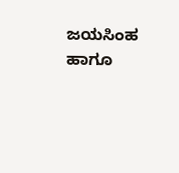ಜಯಸಿಂಹ ಹಾಗೂ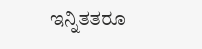ಇನ್ನಿತತರೂ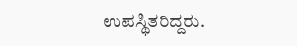ಉಪಸ್ಥಿತರಿದ್ದರು.